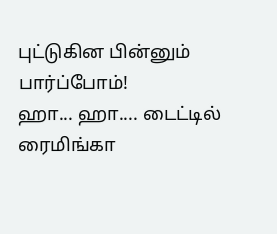புட்டுகின பின்னும் பார்ப்போம்!
ஹா... ஹா.... டைட்டில் ரைமிங்கா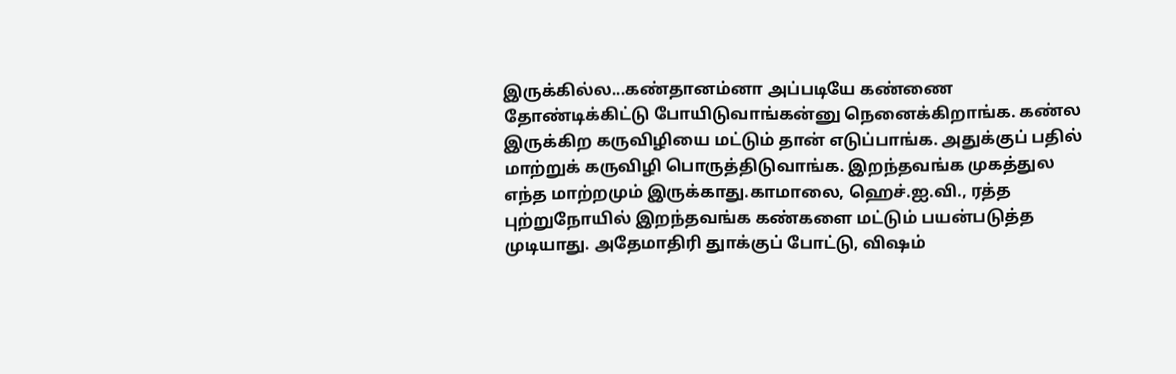இருக்கில்ல...கண்தானம்னா அப்படியே கண்ணை தோண்டிக்கிட்டு போயிடுவாங்கன்னு நெனைக்கிறாங்க. கண்ல இருக்கிற கருவிழியை மட்டும் தான் எடுப்பாங்க. அதுக்குப் பதில் மாற்றுக் கருவிழி பொருத்திடுவாங்க. இறந்தவங்க முகத்துல எந்த மாற்றமும் இருக்காது.காமாலை, ஹெச்.ஐ.வி., ரத்த புற்றுநோயில் இறந்தவங்க கண்களை மட்டும் பயன்படுத்த முடியாது. அதேமாதிரி துாக்குப் போட்டு, விஷம்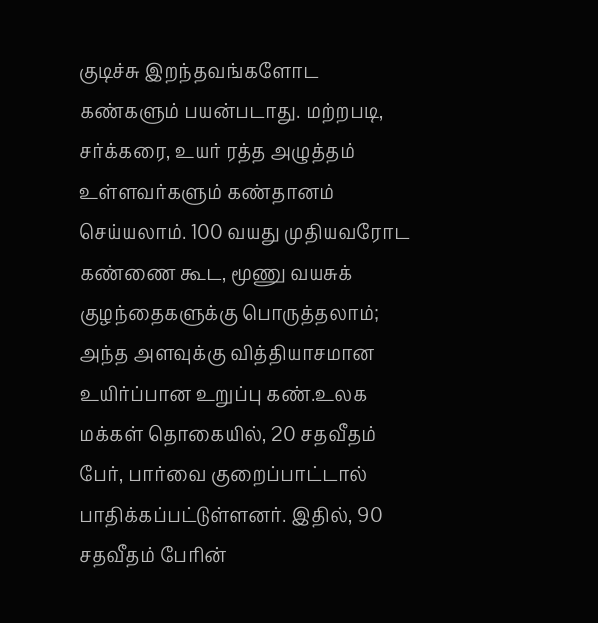குடிச்சு இறந்தவங்களோட கண்களும் பயன்படாது. மற்றபடி, சர்க்கரை, உயர் ரத்த அழுத்தம் உள்ளவர்களும் கண்தானம் செய்யலாம். 100 வயது முதியவரோட கண்ணை கூட, மூணு வயசுக் குழந்தைகளுக்கு பொருத்தலாம்; அந்த அளவுக்கு வித்தியாசமான உயிர்ப்பான உறுப்பு கண்.உலக மக்கள் தொகையில், 20 சதவீதம் பேர், பார்வை குறைப்பாட்டால் பாதிக்கப்பட்டுள்ளனர். இதில், 90 சதவீதம் பேரின்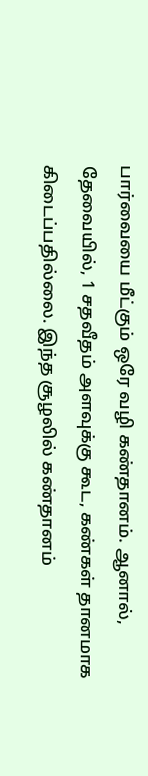பார்வையை மீட்கும் ஒரே வழி கண்தானம். ஆனால், தேவையில், 1 சதவீதம் அளவுக்கு கூட, கண்கள் தானமாக கிடைப்பதில்லை. இந்த சூழலில் கண்தானம்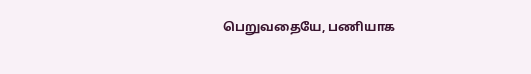பெறுவதையே, பணியாக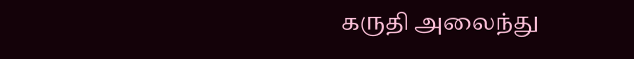கருதி அலைந்து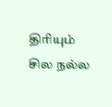திரியும் சில நல்ல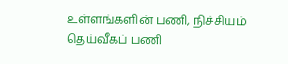உள்ளங்களின் பணி, நிச்சியம் தெய்வீகப் பணி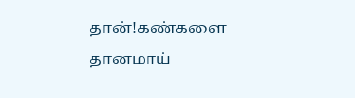தான்!கண்களை தானமாய்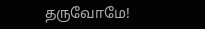தருவோமே!